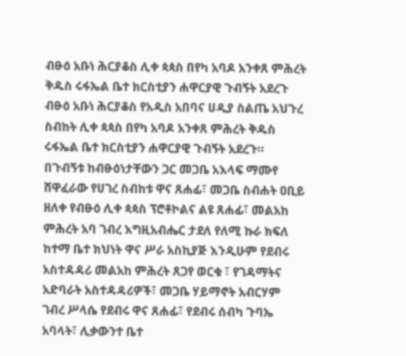ብፁዕ አቡነ ሕርያቆስ ሊቀ ጳጳስ በየካ አባዶ አንቀጸ ምሕረት ቅዱስ ሩፋኤል ቤተ ክርስቲያን ሐዋርያዊ ጉብኝት አደረጉ
ብፁዕ አቡነ ሕርያቆስ የአዲስ አበባና ሀዲያ ስልጤ አህጉረ ስብከት ሊቀ ጳጳስ በየካ አባዶ አንቀጸ ምሕረት ቅዱስ ሩፋኤል ቤተ ክርስቲያን ሐዋርያዊ ጉብኝት አደረጉ።
በጉብኝቱ ከብፁዕነታቸውን ጋር መጋቤ አእላፍ ማሙየ ሸዋፈራው የሀገረ ስብከቱ ዋና ጸሐፊ፣ መጋቤ ስብሐት ዐቢይ ዘለቀ የብፁዕ ሊቀ ጳጳስ ፕሮቶኮልና ልዩ ጸሐፊ፣ መልአከ ምሕረት አባ ገብረ እግዚአብሔር ታደለ የለሚ ኩራ ክፍለ ከተማ ቤተ ክህነት ዋና ሥራ አስኪያጅ እንዲሁም የደብሩ አስተዳዳሪ መልአከ ምሕረት ጸጋየ ወርቁ ፣ የገዳማትና አድባራት አስተዳዳሪዎች፣ መጋቤ ሃይማኖት አብርሃም ገብረ ሥላሴ የደብሩ ዋና ጸሐፊ፣ የደብሩ ሰብካ ጉባኤ አባላት፣ ሊቃውንተ ቤተ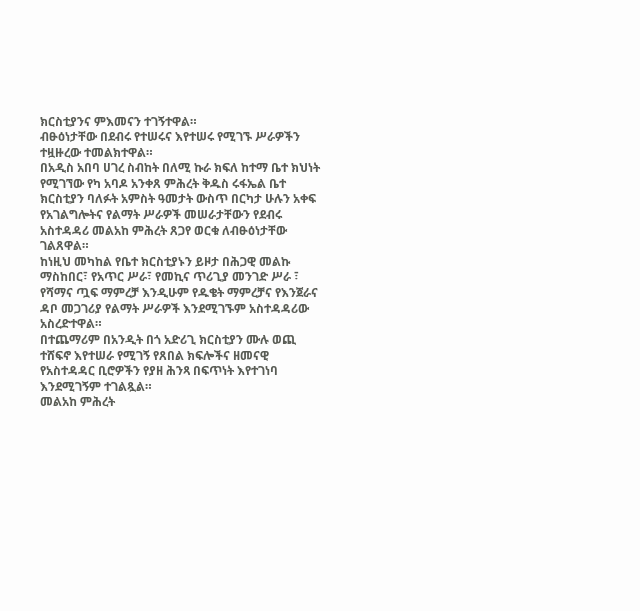ክርስቲያንና ምእመናን ተገኝተዋል።
ብፁዕነታቸው በደብሩ የተሠሩና እየተሠሩ የሚገኙ ሥራዎችን ተዟዙረው ተመልክተዋል።
በአዲስ አበባ ሀገረ ስብከት በለሚ ኩራ ክፍለ ከተማ ቤተ ክህነት የሚገኘው የካ አባዶ አንቀጸ ምሕረት ቅዱስ ሩፋኤል ቤተ ክርስቲያን ባለፉት አምስት ዓመታት ውስጥ በርካታ ሁሉን አቀፍ የአገልግሎትና የልማት ሥራዎች መሠራታቸውን የደብሩ አስተዳዳሪ መልአከ ምሕረት ጸጋየ ወርቁ ለብፁዕነታቸው ገልጸዋል።
ከነዚህ መካከል የቤተ ክርስቲያኑን ይዞታ በሕጋዊ መልኩ ማስከበር፣ የአጥር ሥራ፣ የመኪና ጥሪጊያ መንገድ ሥራ ፣ የሻማና ጧፍ ማምረቻ እንዲሁም የዱቄት ማምረቻና የእንጀራና ዳቦ መጋገሪያ የልማት ሥራዎች እንደሚገኙም አስተዳዳሪው አስረድተዋል።
በተጨማሪም በአንዲት በጎ አድሪጊ ክርስቲያን ሙሉ ወጪ ተሸፍኖ እየተሠራ የሚገኝ የጸበል ክፍሎችና ዘመናዊ የአስተዳዳር ቢሮዎችን የያዘ ሕንጻ በፍጥነት እየተገነባ እንደሚገኝም ተገልጿል።
መልአከ ምሕረት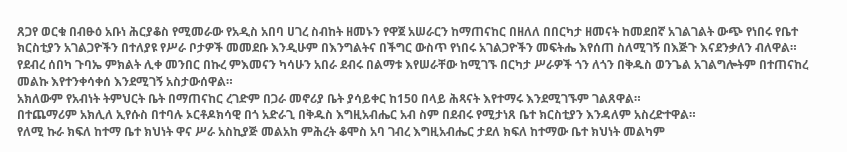ጸጋየ ወርቁ በብፁዕ አቡነ ሕርያቆስ የሚመራው የአዲስ አበባ ሀገረ ስብከት ዘመኑን የዋጀ አሠራርን ከማጠናከር በዘለለ በበርካታ ዘመናት ከመደበኛ አገልገልት ውጭ የነበሩ የቤተ ክርስቲያን አገልጋዮችን በተለያዩ የሥራ ቦታዎች መመደቡ እንዲሁም በእንግልትና በችግር ውስጥ የነበሩ አገልጋዮችን መፍትሔ እየሰጠ ስለሚገኝ በእጅጉ እናደንቃለን ብለዋል።
የደብረ ሰበካ ጉባኤ ምክልት ሊቀ መንበር በኩረ ምእመናን ካሳሁን አበራ ደብሩ በልማቱ እየሠራቸው ከሚገኙ በርካታ ሥራዎች ጎን ለጎን በቅዱስ ወንጌል አገልግሎትም በተጠናከረ መልኩ እየተንቀሳቀሰ እንደሚገኝ አስታውሰዋል።
አክለውም የአብነት ትምህርት ቤት በማጠናከር ረገድም በጋራ መኖሪያ ቤት ያሳይቀር ከ150 በላይ ሕጻናት እየተማሩ እንደሚገኙም ገልጸዋል።
በተጨማሪም አክሊለ ኢየሱስ በተባሉ ኦርቶዶክሳዊ በጎ አድራጊ በቅዱስ እግዚአብሔር አብ ስም በደብሩ የሚታነጸ ቤተ ክርስቲያን እንዳለም አስረድተዋል።
የለሚ ኩራ ክፍለ ከተማ ቤተ ክህነት ዋና ሥራ አስኪያጅ መልአከ ምሕረት ቆሞስ አባ ገብረ እግዚአብሔር ታደለ ክፍለ ከተማው ቤተ ክህነት መልካም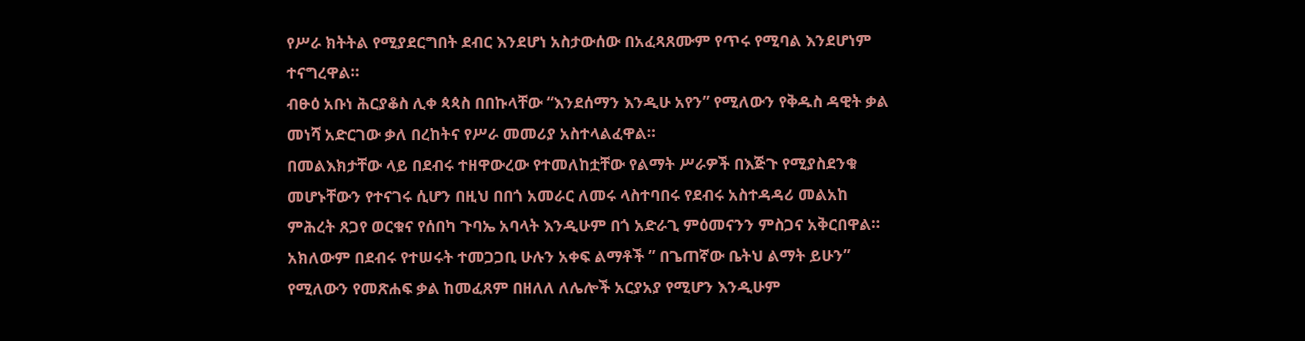የሥራ ክትትል የሚያደርግበት ደብር እንደሆነ አስታውሰው በአፈጻጸሙም የጥሩ የሚባል እንደሆነም ተናግረዋል።
ብፁዕ አቡነ ሕርያቆስ ሊቀ ጳጳስ በበኩላቸው “እንደሰማን እንዲሁ አየን” የሚለውን የቅዱስ ዳዊት ቃል መነሻ አድርገው ቃለ በረከትና የሥራ መመሪያ አስተላልፈዋል።
በመልእክታቸው ላይ በደብሩ ተዘዋውረው የተመለከቷቸው የልማት ሥራዎች በእጅጉ የሚያስደንቁ መሆኑቸውን የተናገሩ ሲሆን በዚህ በበጎ አመራር ለመሩ ላስተባበሩ የደብሩ አስተዳዳሪ መልአከ ምሕረት ጸጋየ ወርቁና የሰበካ ጉባኤ አባላት እንዲሁም በጎ አድራጊ ምዕመናንን ምስጋና አቅርበዋል።
አክለውም በደብሩ የተሠሩት ተመጋጋቢ ሁሉን አቀፍ ልማቶች ” በጌጠኛው ቤትህ ልማት ይሁን” የሚለውን የመጽሐፍ ቃል ከመፈጸም በዘለለ ለሌሎች አርያአያ የሚሆን እንዲሁም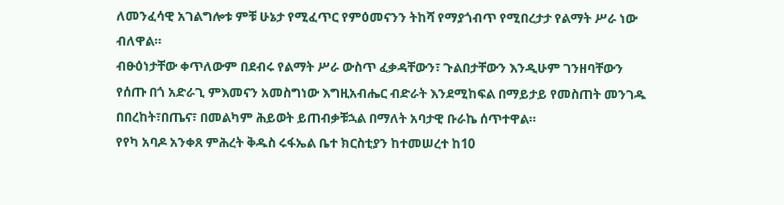ለመንፈሳዊ አገልግሎቱ ምቹ ሁኔታ የሚፈጥር የምዕመናንን ትከሻ የማያጎብጥ የሚበረታታ የልማት ሥራ ነው ብለዋል።
ብፁዕነታቸው ቀጥለውም በደብሩ የልማት ሥራ ውስጥ ፈቃዳቸውን፣ ጉልበታቸውን እንዲሁም ገንዘባቸውን የሰጡ በጎ አድራጊ ምእመናን አመስግነው እግዚአብሔር ብድራት እንደሚከፍል በማይታይ የመስጠት መንገዱ በበረከት፣በጤና፣ በመልካም ሕይወት ይጠብቃቹኋል በማለት አባታዊ ቡራኬ ሰጥተዋል።
የየካ አባዶ አንቀጸ ምሕረት ቅዱስ ሩፋኤል ቤተ ክርስቲያን ከተመሠረተ ከ10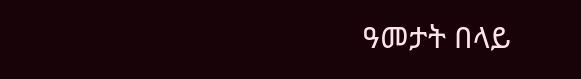ዓመታት በላይ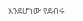እንደሆነው የደብሩ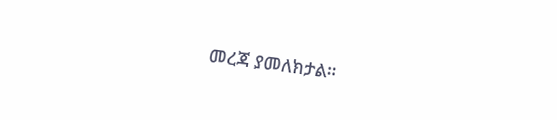መረጃ ያመለክታል።